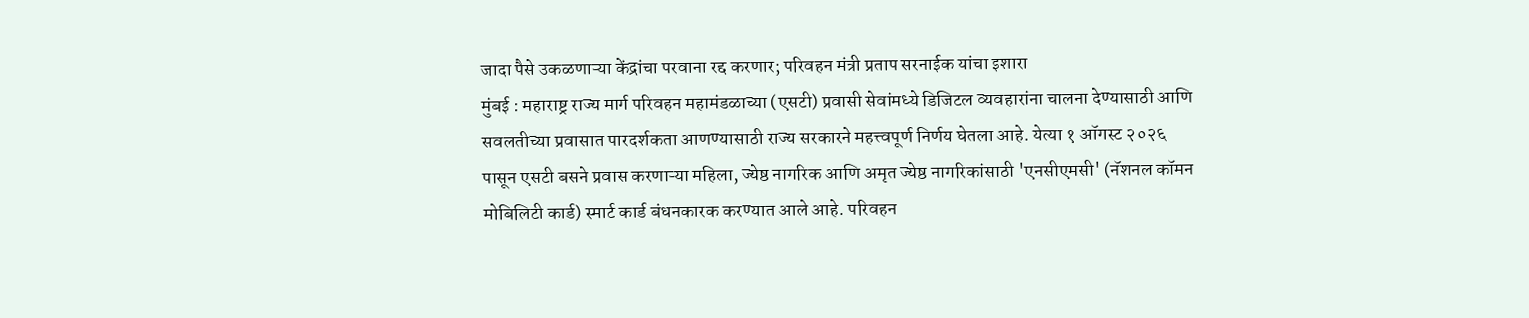जादा पैसे उकळणाऱ्या केंद्रांचा परवाना रद्द करणार; परिवहन मंत्री प्रताप सरनाईक यांचा इशारा
मुंबई : महाराष्ट्र राज्य मार्ग परिवहन महामंडळाच्या (एसटी) प्रवासी सेवांमध्ये डिजिटल व्यवहारांना चालना देण्यासाठी आणि सवलतीच्या प्रवासात पारदर्शकता आणण्यासाठी राज्य सरकारने महत्त्वपूर्ण निर्णय घेतला आहे. येत्या १ ऑगस्ट २०२६ पासून एसटी बसने प्रवास करणाऱ्या महिला, ज्येष्ठ नागरिक आणि अमृत ज्येष्ठ नागरिकांसाठी 'एनसीएमसी' (नॅशनल कॉमन मोबिलिटी कार्ड) स्मार्ट कार्ड बंधनकारक करण्यात आले आहे. परिवहन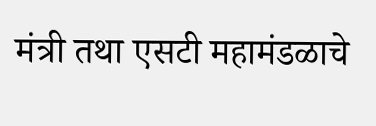मंत्री तथा एसटी महामंडळाचे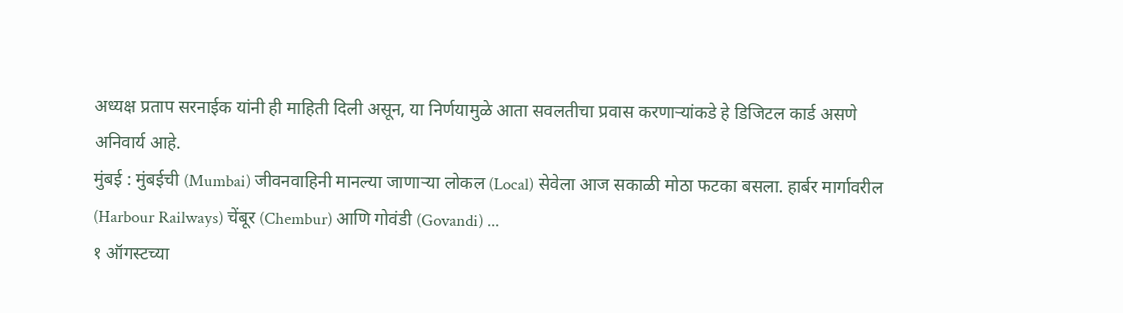अध्यक्ष प्रताप सरनाईक यांनी ही माहिती दिली असून, या निर्णयामुळे आता सवलतीचा प्रवास करणाऱ्यांकडे हे डिजिटल कार्ड असणे अनिवार्य आहे.
मुंबई : मुंबईची (Mumbai) जीवनवाहिनी मानल्या जाणाऱ्या लोकल (Local) सेवेला आज सकाळी मोठा फटका बसला. हार्बर मार्गावरील (Harbour Railways) चेंबूर (Chembur) आणि गोवंडी (Govandi) ...
१ ऑगस्टच्या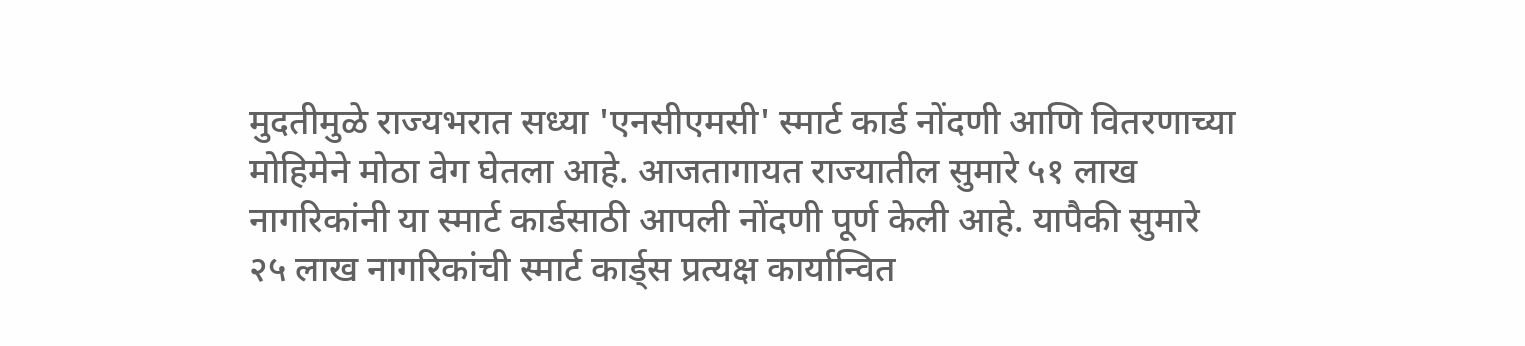मुदतीमुळे राज्यभरात सध्या 'एनसीएमसी' स्मार्ट कार्ड नोंदणी आणि वितरणाच्या मोहिमेने मोठा वेग घेतला आहे. आजतागायत राज्यातील सुमारे ५१ लाख नागरिकांनी या स्मार्ट कार्डसाठी आपली नोंदणी पूर्ण केली आहे. यापैकी सुमारे २५ लाख नागरिकांची स्मार्ट कार्ड्स प्रत्यक्ष कार्यान्वित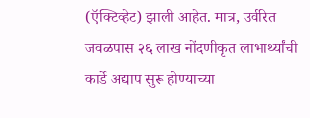(ऍक्टिव्हेट) झाली आहेत. मात्र, उर्वरित जवळपास २६ लाख नोंदणीकृत लाभार्थ्यांची कार्डे अद्याप सुरू होण्याच्या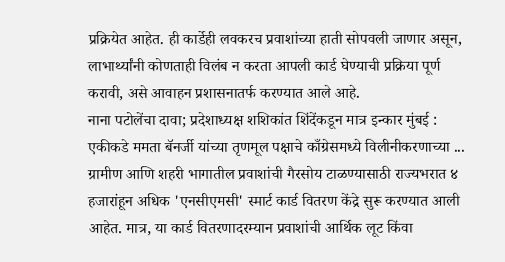प्रक्रियेत आहेत. ही कार्डेही लवकरच प्रवाशांच्या हाती सोपवली जाणार असून, लाभार्थ्यांनी कोणताही विलंब न करता आपली कार्ड घेण्याची प्रक्रिया पूर्ण करावी, असे आवाहन प्रशासनातर्फ करण्यात आले आहे.
नाना पटोलेंचा दावा; प्रदेशाध्यक्ष शशिकांत शिंदेंकडून मात्र इन्कार मुंबई : एकीकडे ममता बॅनर्जी यांच्या तृणमूल पक्षाचे काँग्रेसमध्ये विलीनीकरणाच्या ...
ग्रामीण आणि शहरी भागातील प्रवाशांची गैरसोय टाळण्यासाठी राज्यभरात ४ हजारांहून अधिक 'एनसीएमसी' स्मार्ट कार्ड वितरण केंद्रे सुरू करण्यात आली आहेत. मात्र, या कार्ड वितरणादरम्यान प्रवाशांची आर्थिक लूट किंवा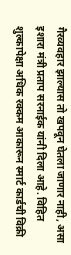गैरव्यवहार झाल्यास तो खपवून घेतला जाणार नाही, असा इशारा मंत्री प्रताप सरनाईक यांनी दिला आहे. विहित शुल्कापेक्षा अधिक रक्कम आकारून स्मार्ट कार्डची विक्री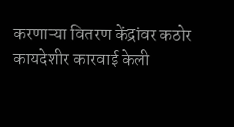करणाऱ्या वितरण केंद्रांवर कठोर कायदेशीर कारवाई केली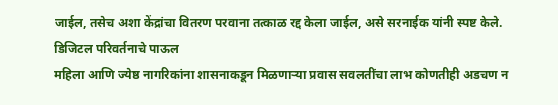जाईल, तसेच अशा केंद्रांचा वितरण परवाना तत्काळ रद्द केला जाईल, असे सरनाईक यांनी स्पष्ट केले.
डिजिटल परिवर्तनाचे पाऊल
महिला आणि ज्येष्ठ नागरिकांना शासनाकडून मिळणाऱ्या प्रवास सवलतींचा लाभ कोणतीही अडचण न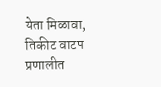येता मिळावा, तिकीट वाटप प्रणालीत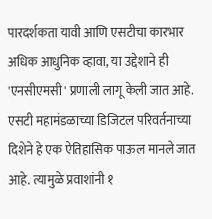पारदर्शकता यावी आणि एसटीचा कारभार अधिक आधुनिक व्हावा, या उद्देशाने ही 'एनसीएमसी' प्रणाली लागू केली जात आहे. एसटी महामंडळाच्या डिजिटल परिवर्तनाच्या दिशेने हे एक ऐतिहासिक पाऊल मानले जात आहे. त्यामुळे प्रवाशांनी १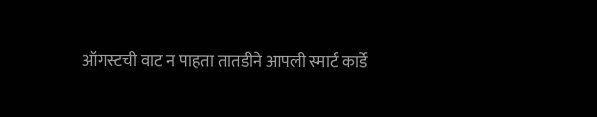ऑगस्टची वाट न पाहता तातडीने आपली स्मार्ट कार्डे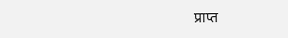प्राप्त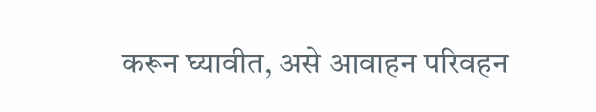करून घ्यावीत, असे आवाहन परिवहन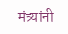मंत्र्यांनी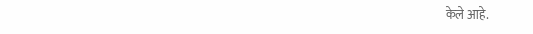केले आहे.